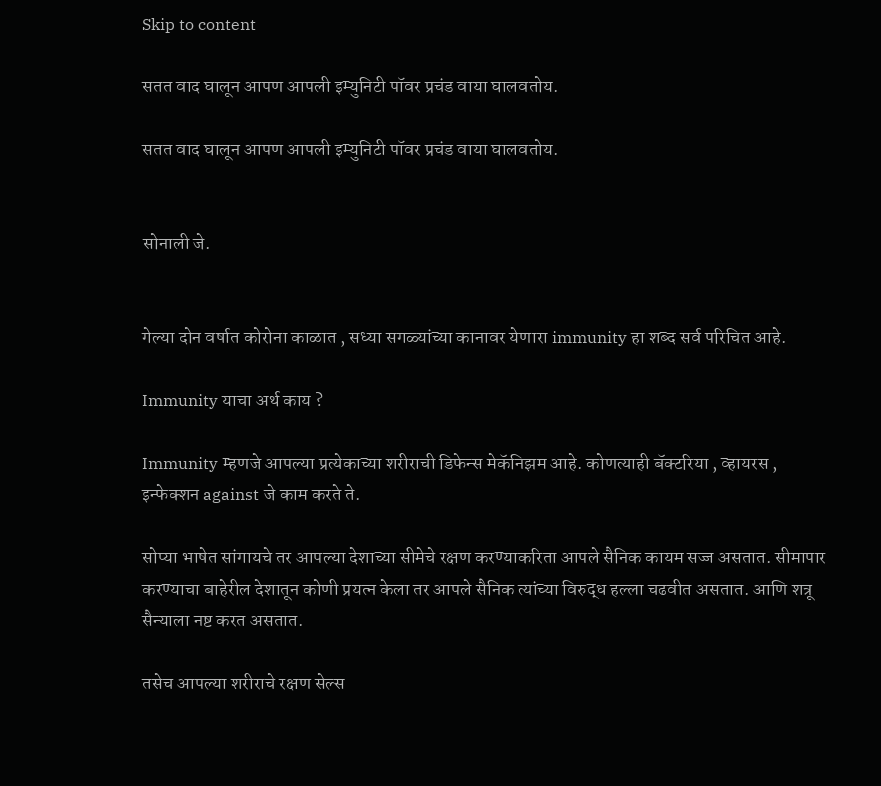Skip to content

सतत वाद घालून आपण आपली इम्युनिटी पॉवर प्रचंड वाया घालवतोय.

सतत वाद घालून आपण आपली इम्युनिटी पॉवर प्रचंड वाया घालवतोय.


सोनाली जे.


गेल्या दोन वर्षात कोरोना काळात , सध्या सगळ्यांच्या कानावर येणारा immunity हा शब्द सर्व परिचित आहे.

Immunity याचा अर्थ काय ?

Immunity म्हणजे आपल्या प्रत्येकाच्या शरीराची डिफेन्स मेकॅनिझम आहे. कोणत्याही बॅक्टरिया , व्हायरस , इन्फेक्शन against जे काम करते ते.

सोप्या भाषेत सांगायचे तर आपल्या देशाच्या सीमेचे रक्षण करण्याकरिता आपले सैनिक कायम सज्ज असतात. सीमापार करण्याचा बाहेरील देशातून कोणी प्रयत्न केला तर आपले सैनिक त्यांच्या विरुद्ध हल्ला चढवीत असतात. आणि शत्रू सैन्याला नष्ट करत असतात.

तसेच आपल्या शरीराचे रक्षण सेल्स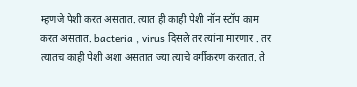म्हणजे पेशी करत असतात. त्यात ही काही पेशी नॉन स्टॉप काम करत असतात. bacteria , virus दिसले तर त्यांना मारणार . तर त्यातच काही पेशी अशा असतात ज्या त्याचे वर्गीकरण करतात. ते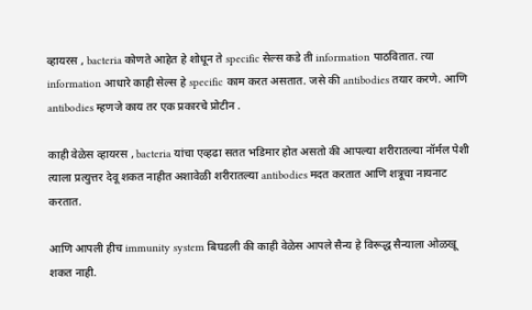व्हायरस , bacteria कोणते आहेत हे शोधून ते specific सेल्स कडे ती information पाठवितात. त्या information आधारे काही सेल्स हे specific काम करत असतात. जसे की antibodies तयार करणे. आणि antibodies म्हणजे काय तर एक प्रकारचे प्रोटीन .

काही वेळेस व्हायरस , bacteria यांचा एव्हढा सतत भडिमार होत असतो की आपल्या शरीरातल्या नॉर्मल पेशी त्याला प्रत्युत्तर देवू शकत नाहीत अशावेळी शरीरातल्या antibodies मदत करतात आणि शत्रूचा नायनाट करतात.

आणि आपली हीच immunity system बिघडली की काही वेळेस आपले सैन्य हे विरूद्ध सैन्याला ओळखू शकत नाही.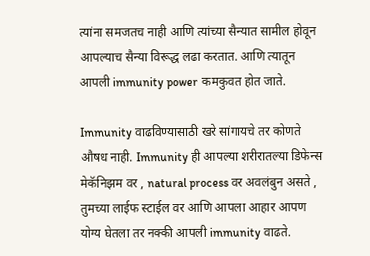त्यांना समजतच नाही आणि त्यांच्या सैन्यात सामील होवून आपल्याच सैन्या विरूद्ध लढा करतात. आणि त्यातून आपली immunity power कमकुवत होत जाते.

Immunity वाढविण्यासाठी खरे सांगायचे तर कोणते औषध नाही. Immunity ही आपल्या शरीरातल्या डिफेन्स मेकॅनिझम वर , natural process वर अवलंबुन असते , तुमच्या लाईफ स्टाईल वर आणि आपला आहार आपण योग्य घेतला तर नक्की आपली immunity वाढते.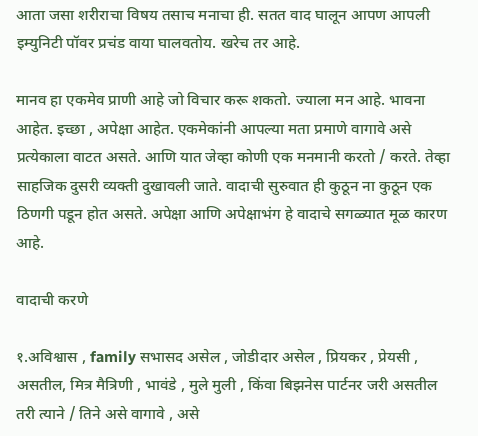आता जसा शरीराचा विषय तसाच मनाचा ही. सतत वाद घालून आपण आपली इम्युनिटी पॉवर प्रचंड वाया घालवतोय. खरेच तर आहे.

मानव हा एकमेव प्राणी आहे जो विचार करू शकतो. ज्याला मन आहे. भावना आहेत. इच्छा , अपेक्षा आहेत. एकमेकांनी आपल्या मता प्रमाणे वागावे असे प्रत्येकाला वाटत असते. आणि यात जेव्हा कोणी एक मनमानी करतो / करते. तेव्हा साहजिक दुसरी व्यक्ती दुखावली जाते. वादाची सुरुवात ही कुठून ना कुठून एक ठिणगी पडून होत असते. अपेक्षा आणि अपेक्षाभंग हे वादाचे सगळ्यात मूळ कारण आहे.

वादाची करणे

१.अविश्वास , family सभासद असेल , जोडीदार असेल , प्रियकर , प्रेयसी , असतील, मित्र मैत्रिणी , भावंडे , मुले मुली , किंवा बिझनेस पार्टनर जरी असतील तरी त्याने / तिने असे वागावे , असे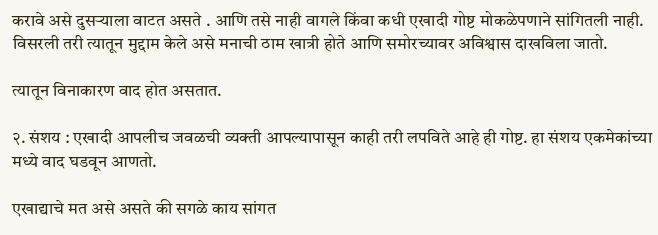करावे असे दुसऱ्याला वाटत असते . आणि तसे नाही वागले किंवा कधी एखादी गोष्ट मोकळेपणाने सांगितली नाही. विसरली तरी त्यातून मुद्दाम केले असे मनाची ठाम खात्री होते आणि समोरच्यावर अविश्वास दाखविला जातो.

त्यातून विनाकारण वाद होत असतात.

२. संशय : एखादी आपलीच जवळची व्यक्ती आपल्यापासून काही तरी लपविते आहे ही गोष्ट. हा संशय एकमेकांच्या मध्ये वाद घडवून आणतो.

एखाद्याचे मत असे असते की सगळे काय सांगत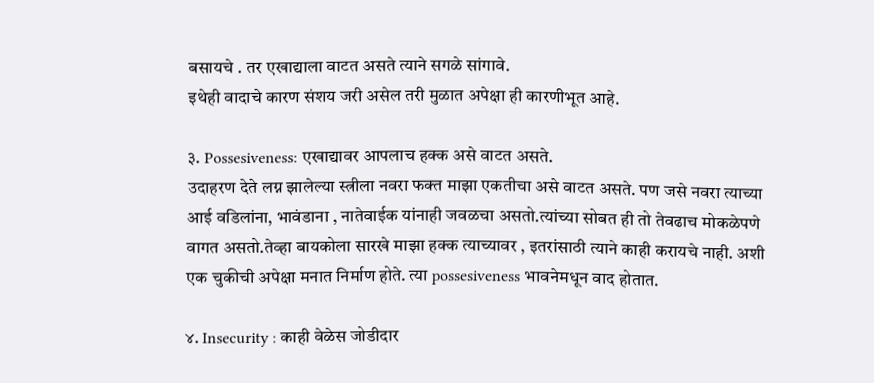बसायचे . तर एखाद्याला वाटत असते त्याने सगळे सांगावे.
इथेही वादाचे कारण संशय जरी असेल तरी मुळात अपेक्षा ही कारणीभूत आहे.

३. Possesiveness: एखाद्यावर आपलाच हक्क असे वाटत असते.
उदाहरण देते लग्न झालेल्या स्त्रीला नवरा फक्त माझा एकतीचा असे वाटत असते. पण जसे नवरा त्याच्या आई वडिलांना, भावंडाना , नातेवाईक यांनाही जवळचा असतो.त्यांच्या सोबत ही तो तेवढाच मोकळेपणे वागत असतो.तेव्हा बायकोला सारखे माझा हक्क त्याच्यावर , इतरांसाठी त्याने काही करायचे नाही. अशी एक चुकीची अपेक्षा मनात निर्माण होते. त्या possesiveness भावनेमधून वाद होतात.

४. Insecurity : काही वेळेस जोडीदार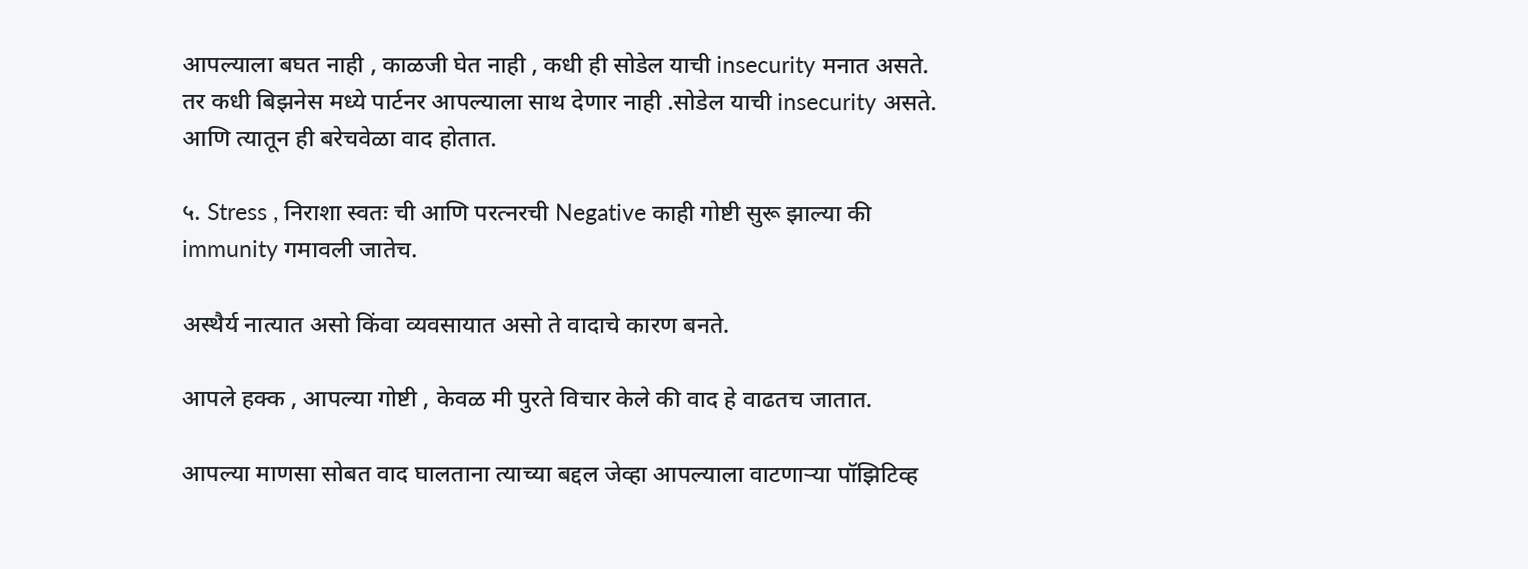आपल्याला बघत नाही , काळजी घेत नाही , कधी ही सोडेल याची insecurity मनात असते. तर कधी बिझनेस मध्ये पार्टनर आपल्याला साथ देणार नाही .सोडेल याची insecurity असते. आणि त्यातून ही बरेचवेळा वाद होतात.

५. Stress , निराशा स्वतः ची आणि परत्नरची Negative काही गोष्टी सुरू झाल्या की immunity गमावली जातेच.

अस्थैर्य नात्यात असो किंवा व्यवसायात असो ते वादाचे कारण बनते.

आपले हक्क , आपल्या गोष्टी , केवळ मी पुरते विचार केले की वाद हे वाढतच जातात.

आपल्या माणसा सोबत वाद घालताना त्याच्या बद्दल जेव्हा आपल्याला वाटणाऱ्या पॉझिटिव्ह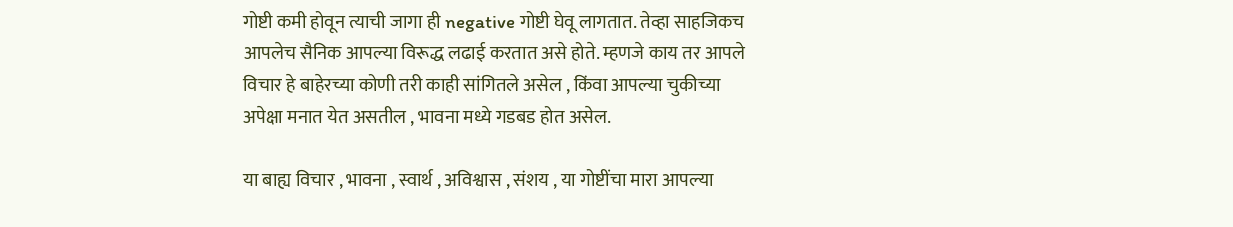गोष्टी कमी होवून त्याची जागा ही negative गोष्टी घेवू लागतात. तेव्हा साहजिकच आपलेच सैनिक आपल्या विरूद्ध लढाई करतात असे होते. म्हणजे काय तर आपले विचार हे बाहेरच्या कोणी तरी काही सांगितले असेल , किंवा आपल्या चुकीच्या अपेक्षा मनात येत असतील , भावना मध्ये गडबड होत असेल.

या बाह्य विचार , भावना , स्वार्थ , अविश्वास , संशय , या गोष्टींचा मारा आपल्या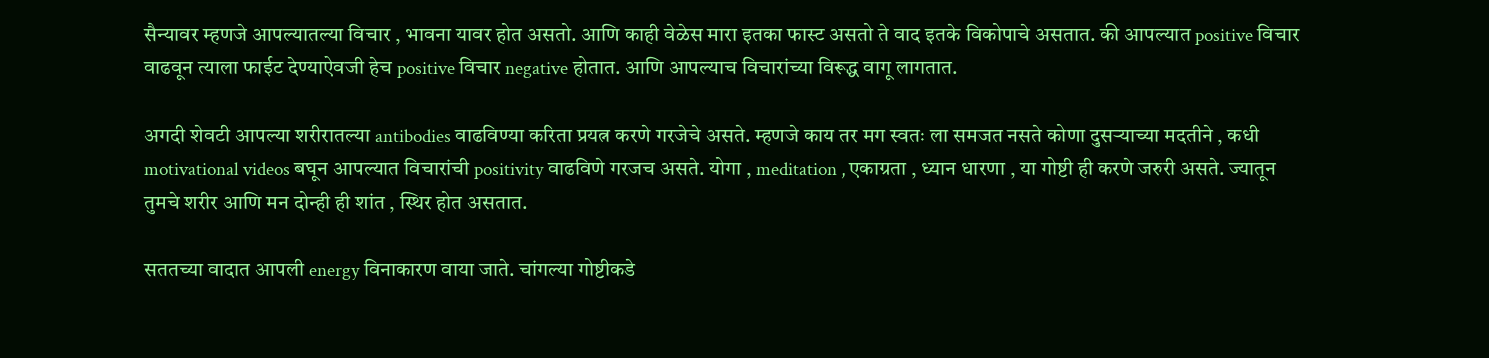सैन्यावर म्हणजे आपल्यातल्या विचार , भावना यावर होत असतो. आणि काही वेळेस मारा इतका फास्ट असतो ते वाद इतके विकोपाचे असतात. की आपल्यात positive विचार वाढवून त्याला फाईट देण्याऐवजी हेच positive विचार negative होतात. आणि आपल्याच विचारांच्या विरूद्ध वागू लागतात.

अगदी शेवटी आपल्या शरीरातल्या antibodies वाढविण्या करिता प्रयत्न करणे गरजेचे असते. म्हणजे काय तर मग स्वतः ला समजत नसते कोणा दुसऱ्याच्या मदतीने , कधी motivational videos बघून आपल्यात विचारांची positivity वाढविणे गरजच असते. योगा , meditation , एकाग्रता , ध्यान धारणा , या गोष्टी ही करणे जरुरी असते. ज्यातून तुमचे शरीर आणि मन दोन्ही ही शांत , स्थिर होत असतात.

सततच्या वादात आपली energy विनाकारण वाया जाते. चांगल्या गोष्टीकडे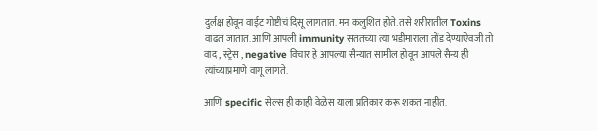दुर्लक्ष होवून वाईट गोष्टीचं दिसू लागतात. मन कलुशित होते. तसे शरीरातील Toxins वाढत जातात. आणि आपली immunity सततच्या त्या भडीमाराला तोंड देण्याऐवजी तो वाद , स्ट्रेस , negative विचार हे आपल्या सैन्यात सामील होवून आपले सैन्य ही त्यांच्याप्रमाणे वागू लागते.

आणि specific सेल्स ही काही वेळेस याला प्रतिकार करू शकत नाहीत.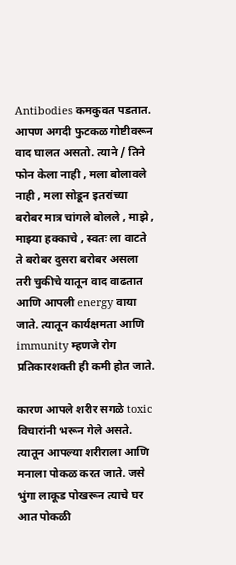Antibodies कमकुवत पडतात. आपण अगदी फुटकळ गोष्टीवरून वाद घालत असतो. त्याने / तिने फोन केला नाही , मला बोलावले नाही , मला सोडून इतरांच्या बरोबर मात्र चांगले बोलले , माझे , माझ्या हक्काचे , स्वतः ला वाटते ते बरोबर दुसरा बरोबर असला तरी चुकीचे यातून वाद वाढतात आणि आपली energy वाया जाते. त्यातून कार्यक्षमता आणि immunity म्हणजे रोग प्रतिकारशक्ती ही कमी होत जाते.

कारण आपले शरीर सगळे toxic विचारांनी भरून गेले असते. त्यातून आपल्या शरीराला आणि मनाला पोकळ करत जाते. जसे भुंगा लाकूड पोखरून त्याचे घर आत पोकळी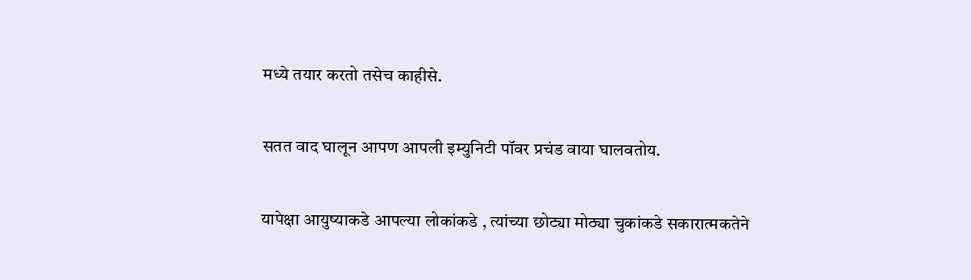मध्ये तयार करतो तसेच काहीसे.

सतत वाद घालून आपण आपली इम्युनिटी पॉवर प्रचंड वाया घालवतोय.

यापेक्षा आयुष्याकडे आपल्या लोकांकडे , त्यांच्या छोट्या मोठ्या चुकांकडे सकारात्मकतेने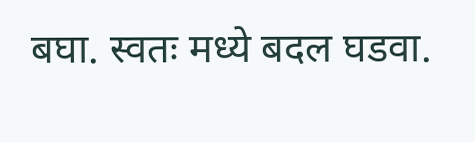बघा. स्वतः मध्ये बदल घडवा.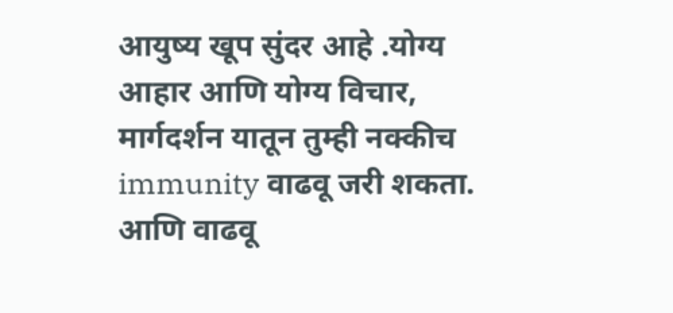आयुष्य खूप सुंदर आहे .योग्य आहार आणि योग्य विचार, मार्गदर्शन यातून तुम्ही नक्कीच immunity वाढवू जरी शकता. आणि वाढवू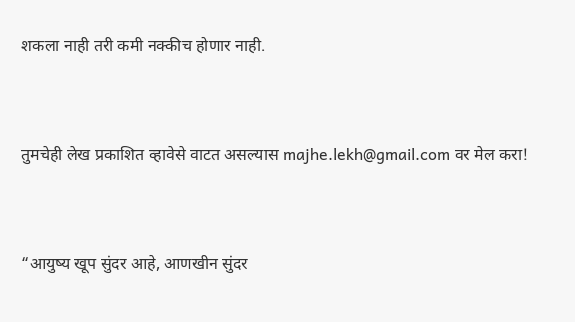शकला नाही तरी कमी नक्कीच होणार नाही.


तुमचेही लेख प्रकाशित व्हावेसे वाटत असल्यास majhe.lekh@gmail.com वर मेल करा!


“आयुष्य खूप सुंदर आहे, आणखीन सुंदर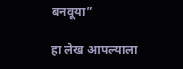बनवूया”

हा लेख आपल्याला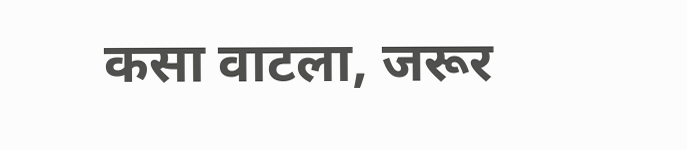कसा वाटला, जरूर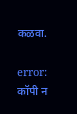कळवा.

error: कॉपी न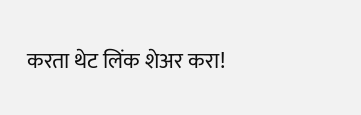करता थेट लिंक शेअर करा!